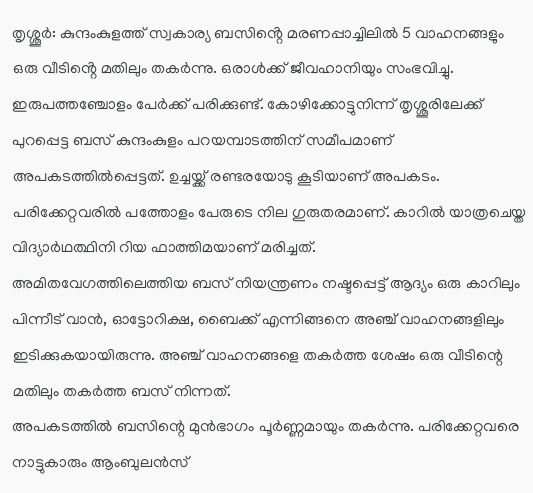തൃശ്ശൂർ: കുന്ദംകുളത്ത് സ്വകാര്യ ബസിൻ്റെ മരണപ്പാച്ചിലിൽ 5 വാഹനങ്ങളും ഒരു വീടിൻ്റെ മതിലും തകർന്നു. ഒരാൾക്ക് ജീവഹാനിയും സംഭവിച്ചു. ഇരുപത്തഞ്ചോളം പേർക്ക് പരിക്കുണ്ട്. കോഴിക്കോട്ടുനിന്ന് തൃശ്ശൂരിലേക്ക് പുറപ്പെട്ട ബസ് കുന്ദംകുളം പറയമ്പാടത്തിന് സമീപമാണ് അപകടത്തിൽപ്പെട്ടത്. ഉച്ചയ്ക്ക് രണ്ടരയോടു കൂടിയാണ് അപകടം. പരിക്കേറ്റവരിൽ പത്തോളം പേരുടെ നില ഗുരുതരമാണ്. കാറിൽ യാത്രചെയ്ത വിദ്യാർഥത്ഥിനി റിയ ഫാത്തിമയാണ് മരിച്ചത്.
അമിതവേഗത്തിലെത്തിയ ബസ് നിയന്ത്രണം നഷ്ടപ്പെട്ട് ആദ്യം ഒരു കാറിലും പിന്നീട് വാൻ, ഓട്ടോറിക്ഷ, ബൈക്ക് എന്നിങ്ങനെ അഞ്ച് വാഹനങ്ങളിലും ഇടിക്കുകയായിരുന്നു. അഞ്ച് വാഹനങ്ങളെ തകർത്ത ശേഷം ഒരു വീടിന്റെ മതിലും തകർത്ത ബസ് നിന്നത്.
അപകടത്തിൽ ബസിന്റെ മുൻഭാഗം പൂർണ്ണമായും തകർന്നു. പരിക്കേറ്റവരെ നാട്ടുകാരും ആംബുലൻസ്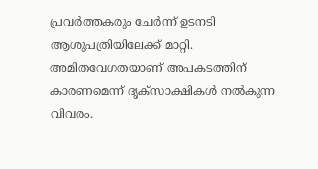പ്രവർത്തകരും ചേർന്ന് ഉടനടി ആശുപത്രിയിലേക്ക് മാറ്റി. അമിതവേഗതയാണ് അപകടത്തിന് കാരണമെന്ന് ദൃക്സാക്ഷികൾ നൽകുന്ന വിവരം.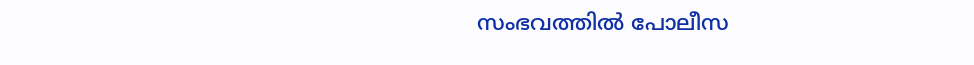സംഭവത്തിൽ പോലീസ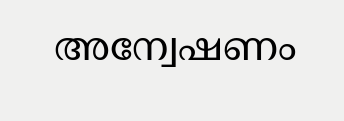അന്വേഷണം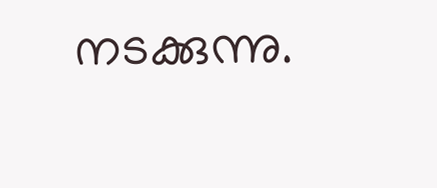നടക്കുന്നു.